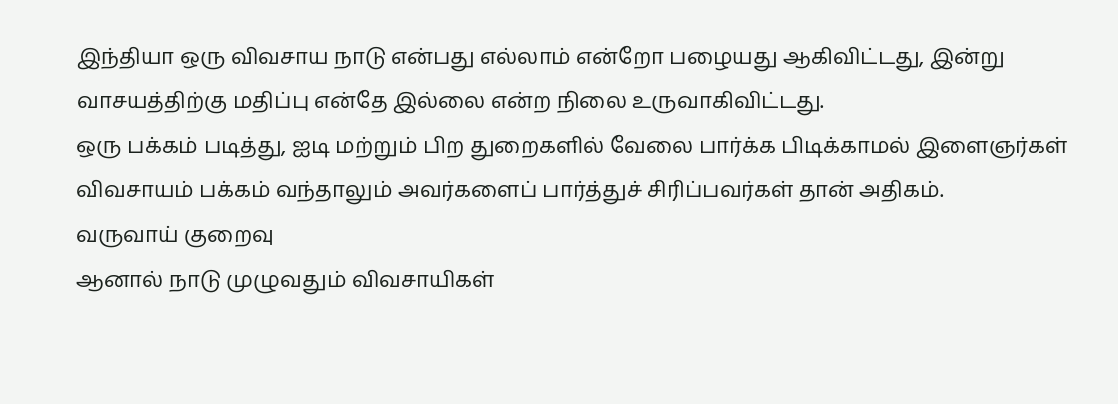இந்தியா ஒரு விவசாய நாடு என்பது எல்லாம் என்றோ பழையது ஆகிவிட்டது, இன்று வாசயத்திற்கு மதிப்பு என்தே இல்லை என்ற நிலை உருவாகிவிட்டது.
ஒரு பக்கம் படித்து, ஐடி மற்றும் பிற துறைகளில் வேலை பார்க்க பிடிக்காமல் இளைஞர்கள் விவசாயம் பக்கம் வந்தாலும் அவர்களைப் பார்த்துச் சிரிப்பவர்கள் தான் அதிகம்.
வருவாய் குறைவு
ஆனால் நாடு முழுவதும் விவசாயிகள்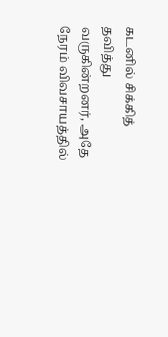கடனில் சிக்கித் தவித்து வருகின்றனர், அதே நேரம் விவசாயத்தில்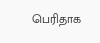பெரிதாக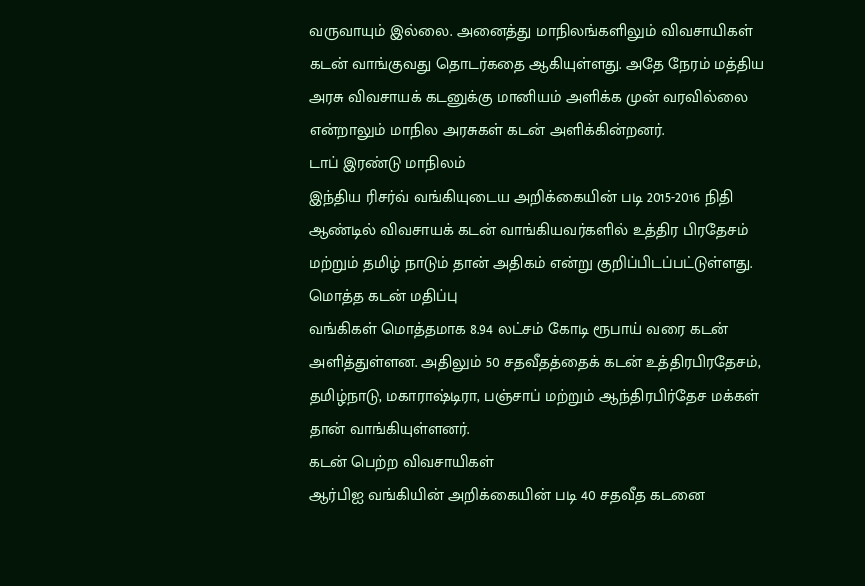வருவாயும் இல்லை. அனைத்து மாநிலங்களிலும் விவசாயிகள் கடன் வாங்குவது தொடர்கதை ஆகியுள்ளது. அதே நேரம் மத்திய அரசு விவசாயக் கடனுக்கு மானியம் அளிக்க முன் வரவில்லை என்றாலும் மாநில அரசுகள் கடன் அளிக்கின்றனர்.
டாப் இரண்டு மாநிலம்
இந்திய ரிசர்வ் வங்கியுடைய அறிக்கையின் படி 2015-2016 நிதி ஆண்டில் விவசாயக் கடன் வாங்கியவர்களில் உத்திர பிரதேசம் மற்றும் தமிழ் நாடும் தான் அதிகம் என்று குறிப்பிடப்பட்டுள்ளது.
மொத்த கடன் மதிப்பு
வங்கிகள் மொத்தமாக 8.94 லட்சம் கோடி ரூபாய் வரை கடன் அளித்துள்ளன. அதிலும் 50 சதவீதத்தைக் கடன் உத்திரபிரதேசம், தமிழ்நாடு, மகாராஷ்டிரா, பஞ்சாப் மற்றும் ஆந்திரபிர்தேச மக்கள் தான் வாங்கியுள்ளனர்.
கடன் பெற்ற விவசாயிகள்
ஆர்பிஐ வங்கியின் அறிக்கையின் படி 40 சதவீத கடனை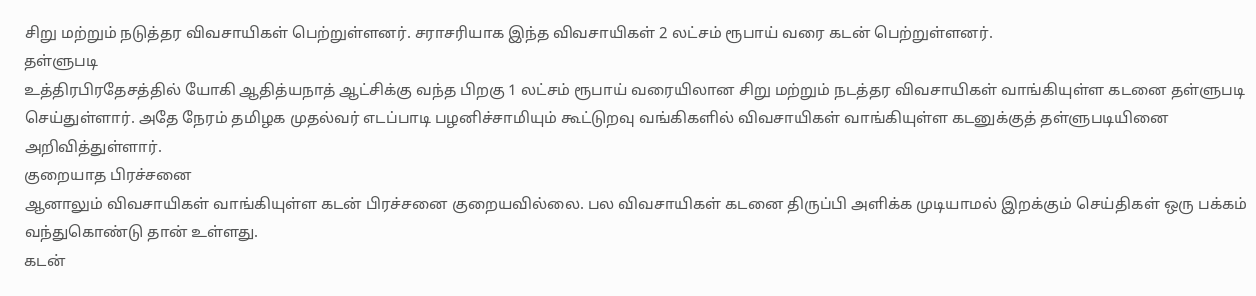சிறு மற்றும் நடுத்தர விவசாயிகள் பெற்றுள்ளனர். சராசரியாக இந்த விவசாயிகள் 2 லட்சம் ரூபாய் வரை கடன் பெற்றுள்ளனர்.
தள்ளுபடி
உத்திரபிரதேசத்தில் யோகி ஆதித்யநாத் ஆட்சிக்கு வந்த பிறகு 1 லட்சம் ரூபாய் வரையிலான சிறு மற்றும் நடத்தர விவசாயிகள் வாங்கியுள்ள கடனை தள்ளுபடி செய்துள்ளார். அதே நேரம் தமிழக முதல்வர் எடப்பாடி பழனிச்சாமியும் கூட்டுறவு வங்கிகளில் விவசாயிகள் வாங்கியுள்ள கடனுக்குத் தள்ளுபடியினை அறிவித்துள்ளார்.
குறையாத பிரச்சனை
ஆனாலும் விவசாயிகள் வாங்கியுள்ள கடன் பிரச்சனை குறையவில்லை. பல விவசாயிகள் கடனை திருப்பி அளிக்க முடியாமல் இறக்கும் செய்திகள் ஒரு பக்கம் வந்துகொண்டு தான் உள்ளது.
கடன்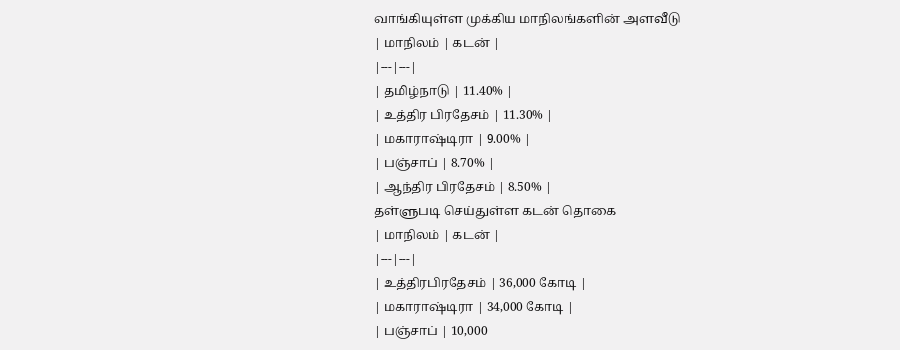வாங்கியுள்ள முக்கிய மாநிலங்களின் அளவீடு
| மாநிலம் | கடன் |
|---|---|
| தமிழ்நாடு | 11.40% |
| உத்திர பிரதேசம் | 11.30% |
| மகாராஷ்டிரா | 9.00% |
| பஞ்சாப் | 8.70% |
| ஆந்திர பிரதேசம் | 8.50% |
தள்ளுபடி செய்துள்ள கடன் தொகை
| மாநிலம் | கடன் |
|---|---|
| உத்திரபிரதேசம் | 36,000 கோடி |
| மகாராஷ்டிரா | 34,000 கோடி |
| பஞ்சாப் | 10,000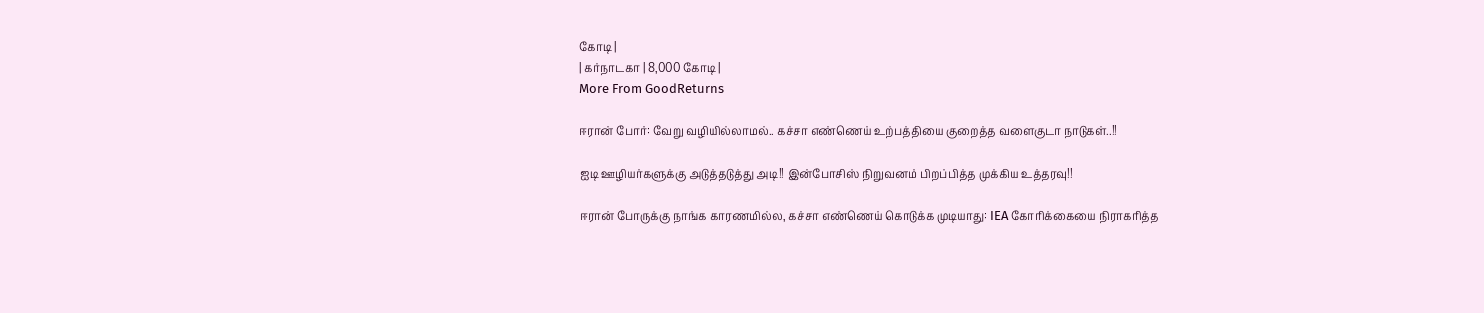கோடி |
| கர்நாடகா | 8,000 கோடி |
More From GoodReturns

ஈரான் போர்: வேறு வழியில்லாமல்.. கச்சா எண்ணெய் உற்பத்தியை குறைத்த வளைகுடா நாடுகள்..!!

ஐடி ஊழியர்களுக்கு அடுத்தடுத்து அடி!! இன்போசிஸ் நிறுவனம் பிறப்பித்த முக்கிய உத்தரவு!!

ஈரான் போருக்கு நாங்க காரணமில்ல, கச்சா எண்ணெய் கொடுக்க முடியாது: IEA கோரிக்கையை நிராகரித்த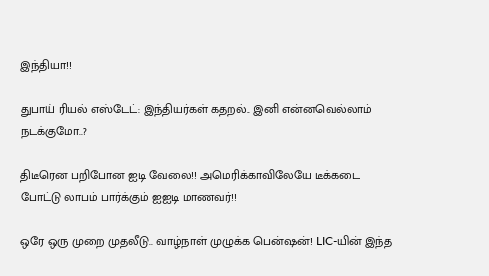இந்தியா!!

துபாய் ரியல் எஸ்டேட்: இந்தியர்கள் கதறல்.. இனி என்னவெல்லாம் நடக்குமோ..?

திடீரென பறிபோன ஐடி வேலை!! அமெரிக்காவிலேயே டீக்கடை போட்டு லாபம் பார்க்கும் ஐஐடி மாணவர்!!

ஒரே ஒரு முறை முதலீடு.. வாழ்நாள் முழுக்க பென்ஷன்! LIC-யின் இந்த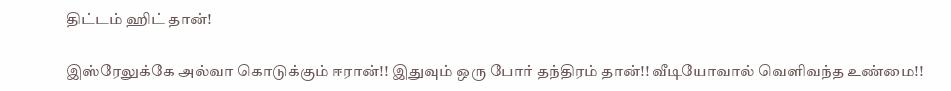திட்டம் ஹிட் தான்!

இஸ்ரேலுக்கே அல்வா கொடுக்கும் ஈரான்!! இதுவும் ஒரு போர் தந்திரம் தான்!! வீடியோவால் வெளிவந்த உண்மை!!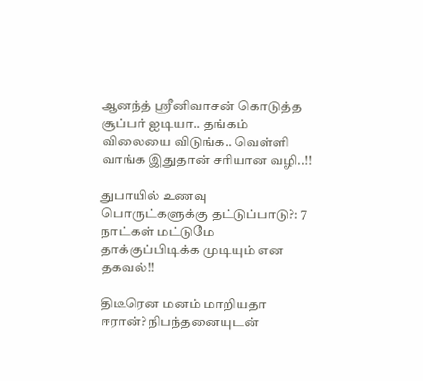ஆனந்த் ஸ்ரீனிவாசன் கொடுத்த சூப்பர் ஐடியா.. தங்கம் விலையை விடுங்க.. வெள்ளி வாங்க இதுதான் சரியான வழி..!!

துபாயில் உணவு பொருட்களுக்கு தட்டுப்பாடு?: 7 நாட்கள் மட்டுமே தாக்குப்பிடிக்க முடியும் என தகவல்!!

திடீரென மனம் மாறியதா ஈரான்? நிபந்தனையுடன்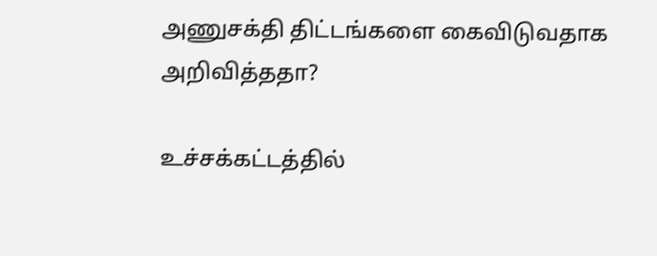அணுசக்தி திட்டங்களை கைவிடுவதாக அறிவித்ததா?

உச்சக்கட்டத்தில்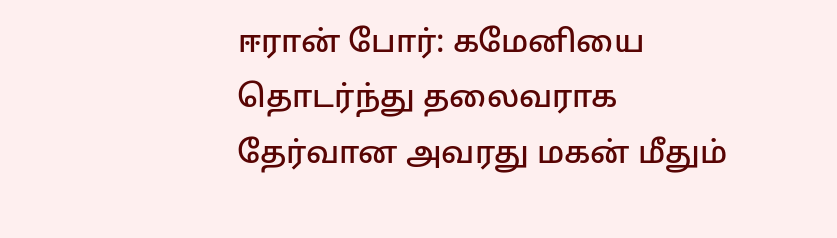ஈரான் போர்: கமேனியை தொடர்ந்து தலைவராக தேர்வான அவரது மகன் மீதும்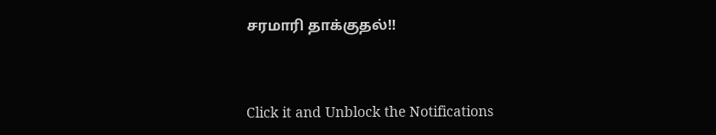சரமாரி தாக்குதல்!!



Click it and Unblock the Notifications